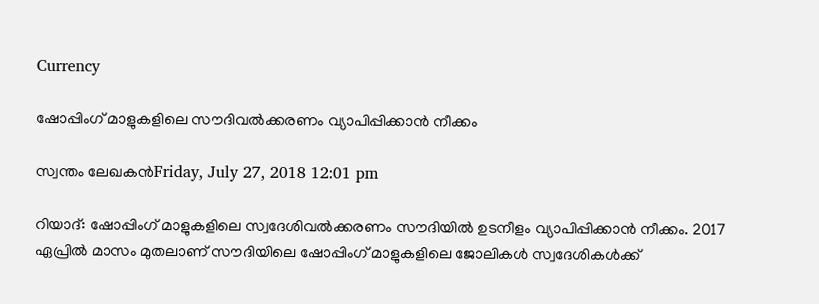Currency

ഷോപ്പിംഗ് മാളുകളിലെ സൗദിവല്‍ക്കരണം വ്യാപിപ്പിക്കാന്‍ നീക്കം

സ്വന്തം ലേഖകന്‍Friday, July 27, 2018 12:01 pm

റിയാദ്: ഷോപ്പിംഗ് മാളുകളിലെ സ്വദേശിവല്‍ക്കരണം സൗദിയില്‍ ഉടനീളം വ്യാപിപ്പിക്കാന്‍ നീക്കം. 2017 ഏപ്രില്‍ മാസം മുതലാണ് സൗദിയിലെ ഷോപ്പിംഗ് മാളുകളിലെ ജോലികള്‍ സ്വദേശികള്‍ക്ക്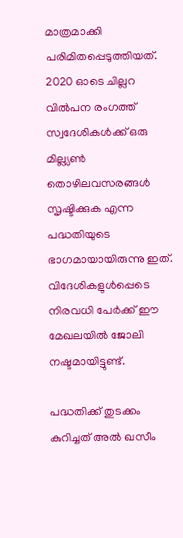മാത്രമാക്കി പരിമിതപ്പെടുത്തിയത്. 2020 ഓടെ ചില്ലറ വില്‍പന രംഗത്ത് സ്വദേശികള്‍ക്ക് ഒരു മില്ല്യണ്‍ തൊഴിലവസരങ്ങള്‍ സൃഷ്ടിക്കുക എന്ന പദ്ധതിയുടെ ഭാഗമായായിരുന്നു ഇത്. വിദേശികളുള്‍പ്പെടെ നിരവധി പേര്‍ക്ക് ഈ മേഖലയില്‍ ജോലി നഷ്ടമായിട്ടുണ്ട്.

പദ്ധതിക്ക് തുടക്കം കുറിച്ചത് അല്‍ ഖസീം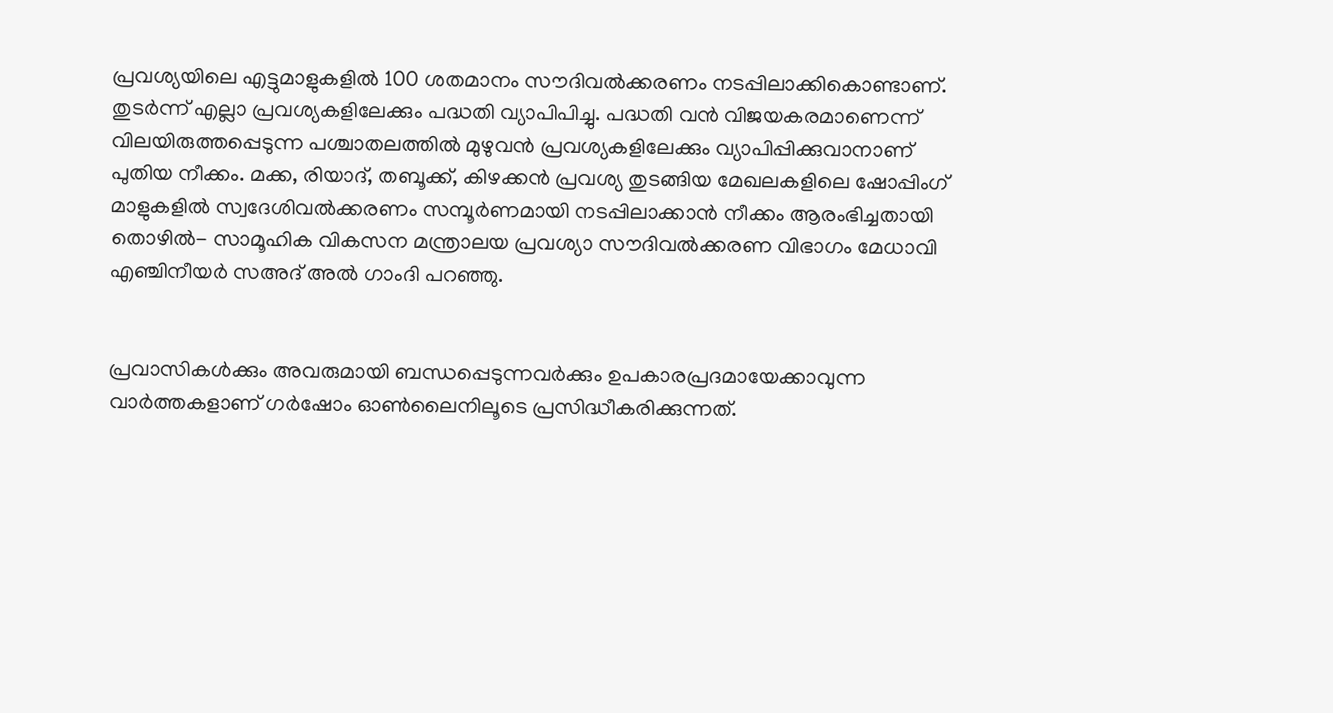പ്രവശ്യയിലെ എട്ടുമാളുകളില്‍ 100 ശതമാനം സൗദിവല്‍ക്കരണം നടപ്പിലാക്കികൊണ്ടാണ്. തുടര്‍ന്ന് എല്ലാ പ്രവശ്യകളിലേക്കും പദ്ധതി വ്യാപിപിച്ചു. പദ്ധതി വന്‍ വിജയകരമാണെന്ന് വിലയിരുത്തപ്പെടുന്ന പശ്ചാതലത്തില്‍ മുഴുവന്‍ പ്രവശ്യകളിലേക്കും വ്യാപിപ്പിക്കുവാനാണ് പുതിയ നീക്കം. മക്ക, രിയാദ്, തബൂക്ക്, കിഴക്കന്‍ പ്രവശ്യ തുടങ്ങിയ മേഖലകളിലെ ഷോപ്പിംഗ് മാളുകളില്‍ സ്വദേശിവല്‍ക്കരണം സമ്പൂര്‍ണമായി നടപ്പിലാക്കാന്‍ നീക്കം ആരംഭിച്ചതായി തൊഴില്‍- സാമൂഹിക വികസന മന്ത്രാലയ പ്രവശ്യാ സൗദിവല്‍ക്കരണ വിഭാഗം മേധാവി എഞ്ചിനീയര്‍ സഅദ് അല്‍ ഗാംദി പറഞ്ഞു.


പ്രവാസികൾക്കും അവരുമായി ബന്ധപ്പെടുന്നവർക്കും ഉപകാരപ്രദമായേക്കാവുന്ന വാർത്തകളാണ് ഗർഷോം ഓൺലൈനിലൂടെ പ്രസിദ്ധീകരിക്കുന്നത്.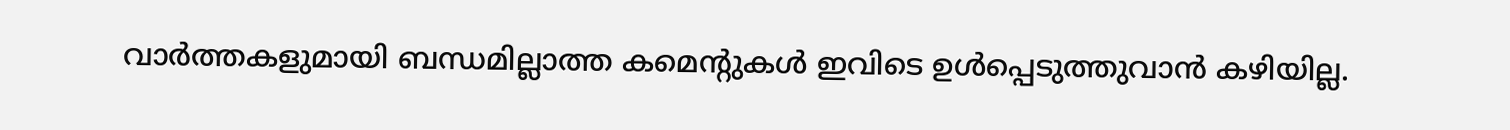വാർത്തകളുമായി ബന്ധമില്ലാത്ത കമെന്റുകൾ ഇവിടെ ഉൾപ്പെടുത്തുവാൻ കഴിയില്ല.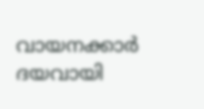വായനക്കാർ ദയവായി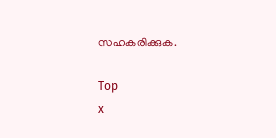സഹകരിക്കുക.

Top
x